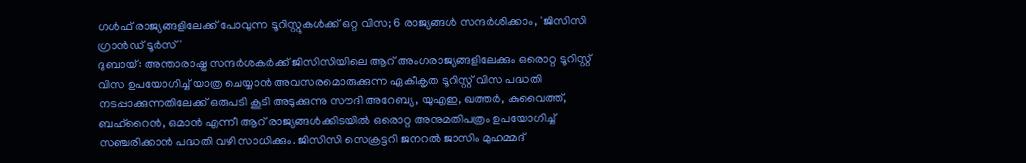ഗൾഫ് രാജ്യങ്ങളിലേക്ക് പോവുന്ന ടൂറിസ്റ്റുകൾക്ക് ഒറ്റ വിസ; 6 രാജ്യങ്ങൾ സന്ദർശിക്കാം, 'ജിസിസി ഗ്രാൻഡ് ടൂർസ്'
ദുബായ്: അന്താരാഷ്ട്ര സന്ദർശകർക്ക് ജിസിസിയിലെ ആറ് അംഗരാജ്യങ്ങളിലേക്കും ഒരൊറ്റ ടൂറിസ്റ്റ് വിസ ഉപയോഗിച്ച് യാത്ര ചെയ്യാൻ അവസരമൊരുക്കുന്ന ഏകീകൃത ടൂറിസ്റ്റ് വിസ പദ്ധതി നടപ്പാക്കുന്നതിലേക്ക് ഒരുപടി കൂടി അടുക്കുന്നു സൗദി അറേബ്യ, യുഎഇ, ഖത്തർ, കുവൈത്ത്, ബഹ്റൈൻ, ഒമാൻ എന്നീ ആറ് രാജ്യങ്ങൾക്കിടയിൽ ഒരൊറ്റ അനുമതിപത്രം ഉപയോഗിച്ച് സഞ്ചരിക്കാൻ പദ്ധതി വഴി സാധിക്കും. ജിസിസി സെക്രട്ടറി ജനറൽ ജാസിം മുഹമ്മദ്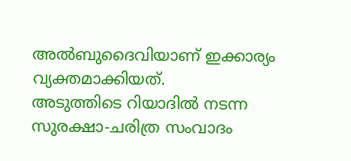അൽബുദൈവിയാണ് ഇക്കാര്യം വ്യക്തമാക്കിയത്.
അടുത്തിടെ റിയാദിൽ നടന്ന സുരക്ഷാ-ചരിത്ര സംവാദം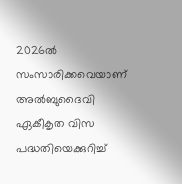2026ൽ സംസാരിക്കവെയാണ് അൽബുദൈവി ഏകീകൃത വിസ പദ്ധതിയെക്കുറിച്ച്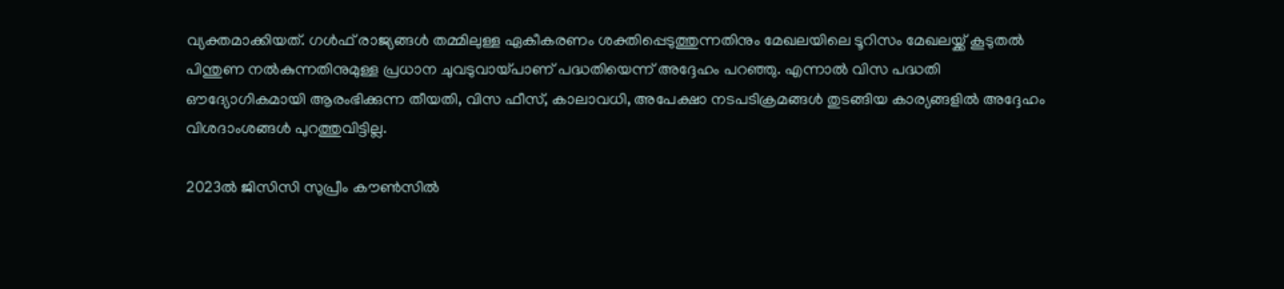വ്യക്തമാക്കിയത്. ഗൾഫ് രാജ്യങ്ങൾ തമ്മിലുള്ള ഏകീകരണം ശക്തിപ്പെടുത്തുന്നതിനും മേഖലയിലെ ടൂറിസം മേഖലയ്ക്ക് കൂടുതൽ പിന്തുണ നൽകുന്നതിനുമുള്ള പ്രധാന ചുവടുവായ്പാണ് പദ്ധതിയെന്ന് അദ്ദേഹം പറഞ്ഞു. എന്നാൽ വിസ പദ്ധതി ഔദ്യോഗികമായി ആരംഭിക്കുന്ന തീയതി, വിസ ഫീസ്, കാലാവധി, അപേക്ഷാ നടപടിക്രമങ്ങൾ തുടങ്ങിയ കാര്യങ്ങളിൽ അദ്ദേഹം വിശദാംശങ്ങൾ പുറത്തുവിട്ടില്ല.

2023ൽ ജിസിസി സുപ്രീം കൗൺസിൽ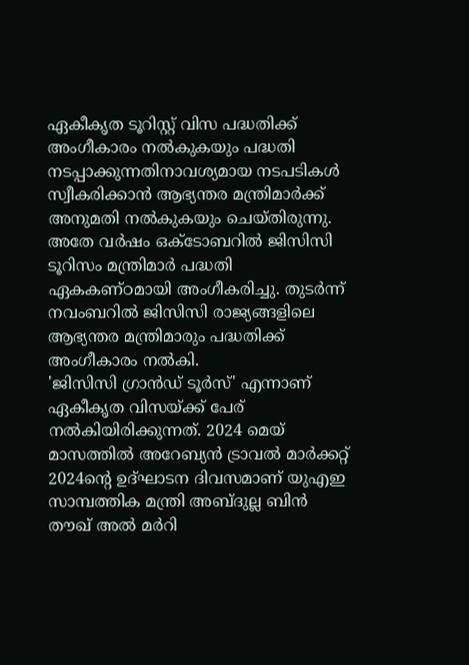ഏകീകൃത ടൂറിസ്റ്റ് വിസ പദ്ധതിക്ക് അംഗീകാരം നൽകുകയും പദ്ധതി നടപ്പാക്കുന്നതിനാവശ്യമായ നടപടികൾ സ്വീകരിക്കാൻ ആഭ്യന്തര മന്ത്രിമാർക്ക് അനുമതി നൽകുകയും ചെയ്തിരുന്നു. അതേ വർഷം ഒക്ടോബറിൽ ജിസിസി ടൂറിസം മന്ത്രിമാർ പദ്ധതി ഏകകണ്ഠമായി അംഗീകരിച്ചു. തുടർന്ന് നവംബറിൽ ജിസിസി രാജ്യങ്ങളിലെ ആഭ്യന്തര മന്ത്രിമാരും പദ്ധതിക്ക് അംഗീകാരം നൽകി.
'ജിസിസി ഗ്രാൻഡ് ടൂർസ്' എന്നാണ് ഏകീകൃത വിസയ്ക്ക് പേര് നൽകിയിരിക്കുന്നത്. 2024 മെയ് മാസത്തിൽ അറേബ്യൻ ട്രാവൽ മാർക്കറ്റ് 2024ന്റെ ഉദ്ഘാടന ദിവസമാണ് യുഎഇ സാമ്പത്തിക മന്ത്രി അബ്ദുല്ല ബിൻ തൗഖ് അൽ മർറി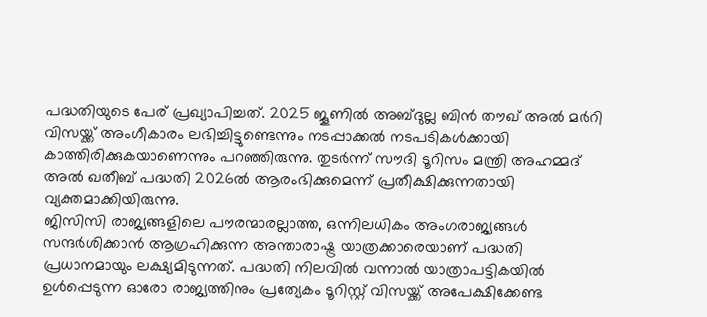പദ്ധതിയുടെ പേര് പ്രഖ്യാപിച്ചത്. 2025 ജൂണിൽ അബ്ദുല്ല ബിൻ തൗഖ് അൽ മർറി വിസയ്ക്ക് അംഗീകാരം ലഭിച്ചിട്ടുണ്ടെന്നും നടപ്പാക്കൽ നടപടികൾക്കായി കാത്തിരിക്കുകയാണെന്നും പറഞ്ഞിരുന്നു. തുടർന്ന് സൗദി ടൂറിസം മന്ത്രി അഹമ്മദ് അൽ ഖതീബ് പദ്ധതി 2026ൽ ആരംഭിക്കുമെന്ന് പ്രതീക്ഷിക്കുന്നതായി വ്യക്തമാക്കിയിരുന്നു.
ജിസിസി രാജ്യങ്ങളിലെ പൗരന്മാരല്ലാത്ത, ഒന്നിലധികം അംഗരാജ്യങ്ങൾ സന്ദർശിക്കാൻ ആഗ്രഹിക്കുന്ന അന്താരാഷ്ട്ര യാത്രക്കാരെയാണ് പദ്ധതി പ്രധാനമായും ലക്ഷ്യമിടുന്നത്. പദ്ധതി നിലവിൽ വന്നാൽ യാത്രാപട്ടികയിൽ ഉൾപ്പെടുന്ന ഓരോ രാജ്യത്തിനും പ്രത്യേകം ടൂറിസ്റ്റ് വിസയ്ക്ക് അപേക്ഷിക്കേണ്ട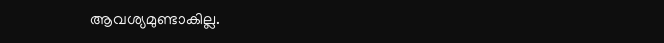ആവശ്യമുണ്ടാകില്ല.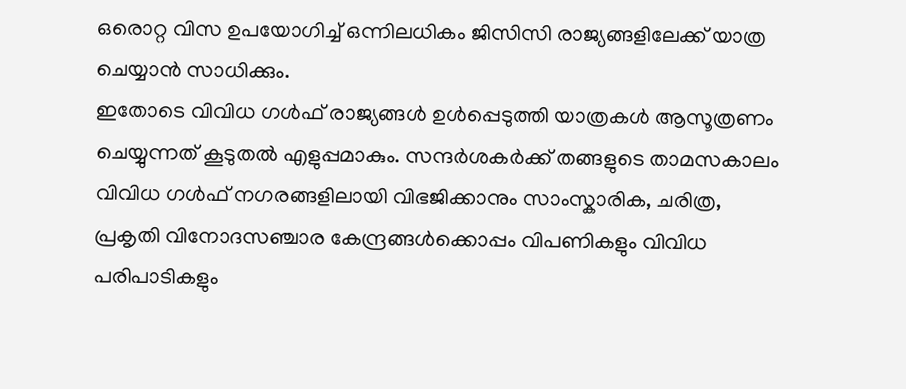ഒരൊറ്റ വിസ ഉപയോഗിച്ച് ഒന്നിലധികം ജിസിസി രാജ്യങ്ങളിലേക്ക് യാത്ര ചെയ്യാൻ സാധിക്കും.
ഇതോടെ വിവിധ ഗൾഫ് രാജ്യങ്ങൾ ഉൾപ്പെടുത്തി യാത്രകൾ ആസൂത്രണം ചെയ്യുന്നത് കൂടുതൽ എളുപ്പമാകും. സന്ദർശകർക്ക് തങ്ങളുടെ താമസകാലം വിവിധ ഗൾഫ് നഗരങ്ങളിലായി വിഭജിക്കാനും സാംസ്കാരിക, ചരിത്ര, പ്രകൃതി വിനോദസഞ്ചാര കേന്ദ്രങ്ങൾക്കൊപ്പം വിപണികളും വിവിധ പരിപാടികളും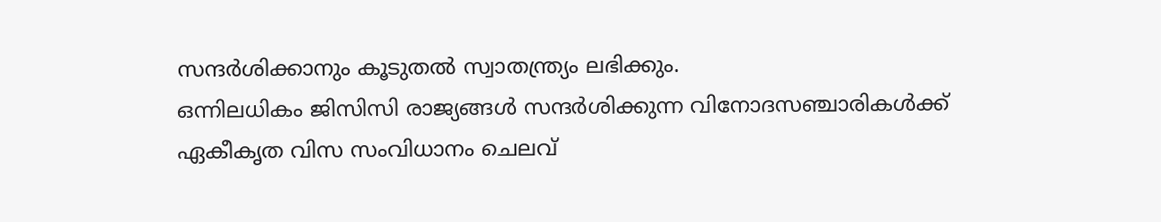സന്ദർശിക്കാനും കൂടുതൽ സ്വാതന്ത്ര്യം ലഭിക്കും.
ഒന്നിലധികം ജിസിസി രാജ്യങ്ങൾ സന്ദർശിക്കുന്ന വിനോദസഞ്ചാരികൾക്ക് ഏകീകൃത വിസ സംവിധാനം ചെലവ്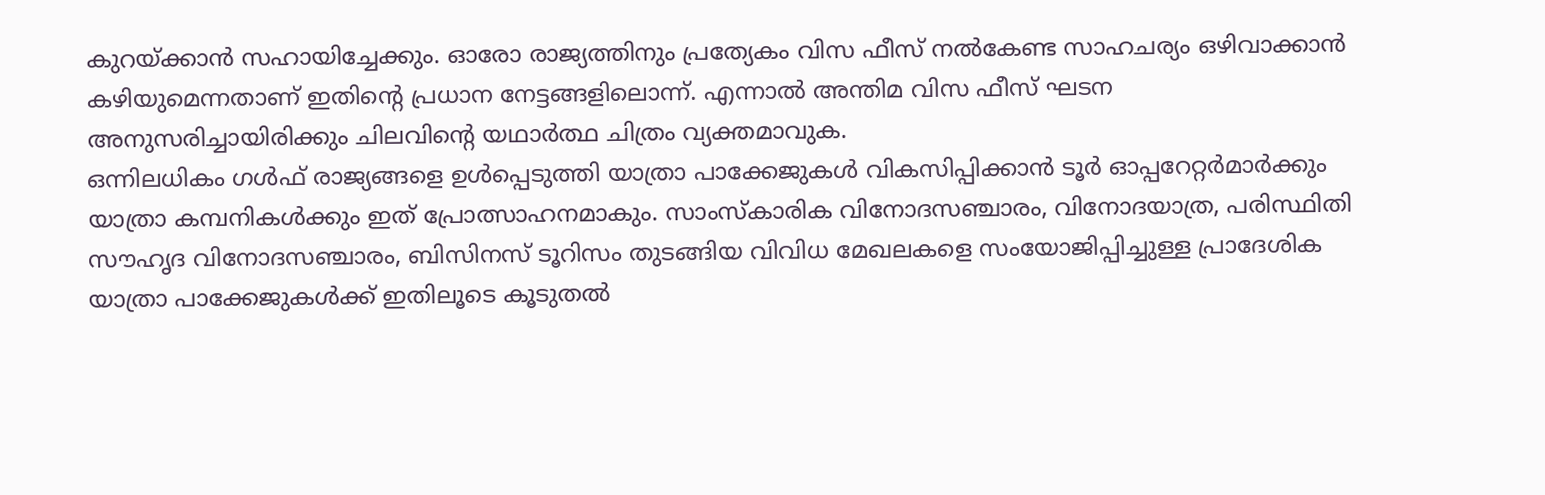കുറയ്ക്കാൻ സഹായിച്ചേക്കും. ഓരോ രാജ്യത്തിനും പ്രത്യേകം വിസ ഫീസ് നൽകേണ്ട സാഹചര്യം ഒഴിവാക്കാൻ കഴിയുമെന്നതാണ് ഇതിന്റെ പ്രധാന നേട്ടങ്ങളിലൊന്ന്. എന്നാൽ അന്തിമ വിസ ഫീസ് ഘടന അനുസരിച്ചായിരിക്കും ചിലവിന്റെ യഥാർത്ഥ ചിത്രം വ്യക്തമാവുക.
ഒന്നിലധികം ഗൾഫ് രാജ്യങ്ങളെ ഉൾപ്പെടുത്തി യാത്രാ പാക്കേജുകൾ വികസിപ്പിക്കാൻ ടൂർ ഓപ്പറേറ്റർമാർക്കും യാത്രാ കമ്പനികൾക്കും ഇത് പ്രോത്സാഹനമാകും. സാംസ്കാരിക വിനോദസഞ്ചാരം, വിനോദയാത്ര, പരിസ്ഥിതി സൗഹൃദ വിനോദസഞ്ചാരം, ബിസിനസ് ടൂറിസം തുടങ്ങിയ വിവിധ മേഖലകളെ സംയോജിപ്പിച്ചുള്ള പ്രാദേശിക യാത്രാ പാക്കേജുകൾക്ക് ഇതിലൂടെ കൂടുതൽ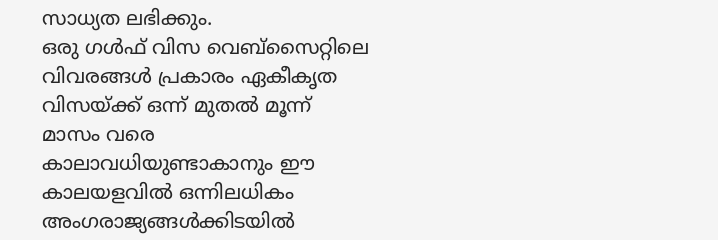സാധ്യത ലഭിക്കും.
ഒരു ഗൾഫ് വിസ വെബ്സൈറ്റിലെ വിവരങ്ങൾ പ്രകാരം ഏകീകൃത വിസയ്ക്ക് ഒന്ന് മുതൽ മൂന്ന് മാസം വരെ കാലാവധിയുണ്ടാകാനും ഈ കാലയളവിൽ ഒന്നിലധികം അംഗരാജ്യങ്ങൾക്കിടയിൽ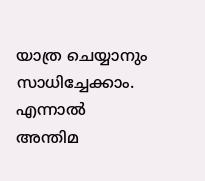യാത്ര ചെയ്യാനും സാധിച്ചേക്കാം. എന്നാൽ അന്തിമ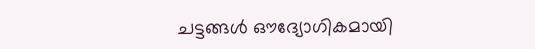ചട്ടങ്ങൾ ഔദ്യോഗികമായി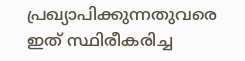പ്രഖ്യാപിക്കുന്നതുവരെ ഇത് സ്ഥിരീകരിച്ച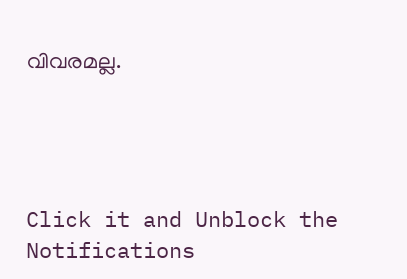വിവരമല്ല.




Click it and Unblock the Notifications